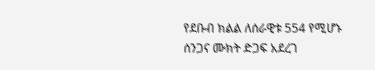የደቡብ ክልል ለሰራዊቱ 554 የሚሆኑ ሰንጋና ሙክት ድጋፍ አደረገ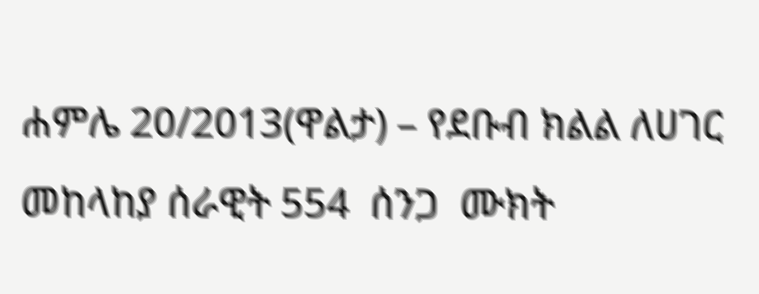ሐምሌ 20/2013(ዋልታ) – የደቡብ ክልል ለሀገር መከላከያ ሰራዊት 554  ሰንጋ  ሙክት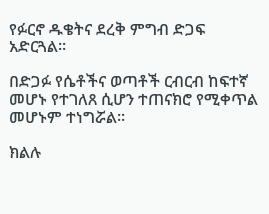የፉርኖ ዱቄትና ደረቅ ምግብ ድጋፍ አድርጓል።

በድጋፉ የሴቶችና ወጣቶች ርብርብ ከፍተኛ መሆኑ የተገለጸ ሲሆን ተጠናክሮ የሚቀጥል መሆኑም ተነግሯል፡፡

ክልሉ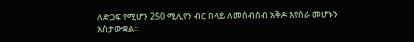ለድጋፍ የሚሆን 250 ሚሊየን ብር በላይ ለመሰብሰብ አቅዶ እየሰራ መሆኑን አስታውቋል፡፡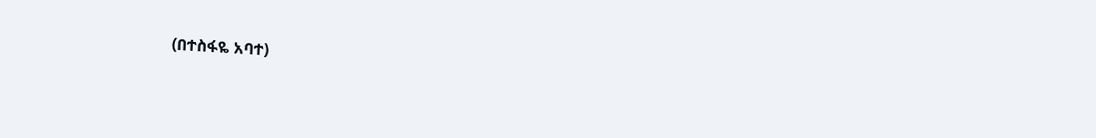(በተስፋዬ አባተ)